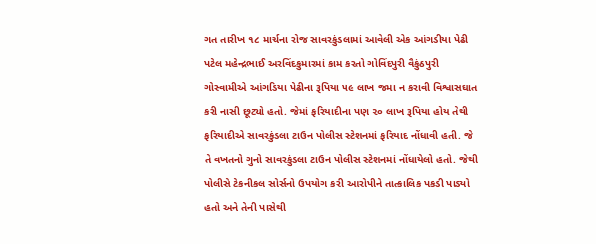ગત તારીખ ૧૮ માર્ચના રોજ સાવરકુંડલામાં આવેલી એક આંગડીયા પેઢી પટેલ મહેન્દ્રભાઈ અરવિંદકુમારમાં કામ કરતો ગોવિંદપુરી વૈકુંઠપુરી ગોસ્વામીએ આંગડિયા પેઢીના રૂપિયા ૫૯ લાખ જમા ન કરાવી વિશ્વાસઘાત કરી નાસી છૂટ્યો હતો. જેમાં ફરિયાદીના પણ ૨૦ લાખ રૂપિયા હોય તેથી ફરિયાદીએ સાવરકુંડલા ટાઉન પોલીસ સ્ટેશનમાં ફરિયાદ નોંધાવી હતી. જે તે વખતનો ગુનો સાવરકુંડલા ટાઉન પોલીસ સ્ટેશનમાં નોંધાયેલો હતો. જેથી પોલીસે ટેકનીકલ સોર્સનો ઉપયોગ કરી આરોપીને તાત્કાલિક પકડી પાડ્યો હતો અને તેની પાસેથી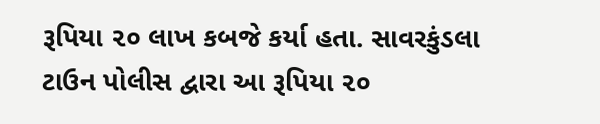રૂપિયા ૨૦ લાખ કબજે કર્યા હતા. સાવરકુંડલા ટાઉન પોલીસ દ્વારા આ રૂપિયા ૨૦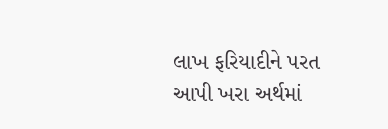લાખ ફરિયાદીને પરત આપી ખરા અર્થમાં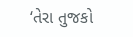‘તેરા તુજકો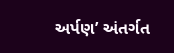અર્પણ’ અંતર્ગત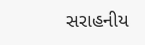સરાહનીય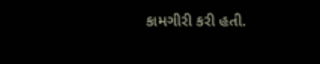કામગીરી કરી હતી.